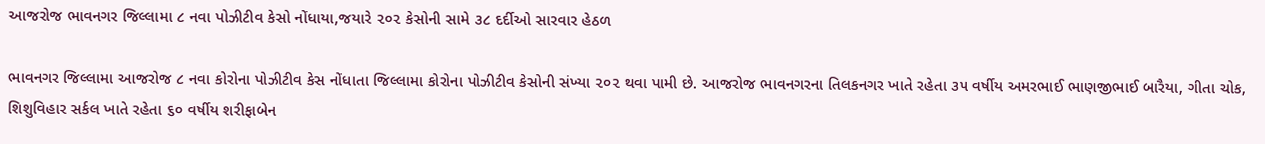આજરોજ ભાવનગર જિલ્લામા ૮ નવા પોઝીટીવ કેસો નોંધાયા,જયારે ૨૦૨ કેસોની સામે ૩૮ દર્દીઓ સારવાર હેઠળ

ભાવનગર જિલ્લામા આજરોજ ૮ નવા કોરોના પોઝીટીવ કેસ નોંધાતા જિલ્લામા કોરોના પોઝીટીવ કેસોની સંખ્યા ૨૦૨ થવા પામી છે. આજરોજ ભાવનગરના તિલકનગર ખાતે રહેતા ૩૫ વર્ષીય અમરભાઈ ભાણજીભાઈ બારૈયા, ગીતા ચોક, શિશુવિહાર સર્કલ ખાતે રહેતા ૬૦ વર્ષીય શરીફાબેન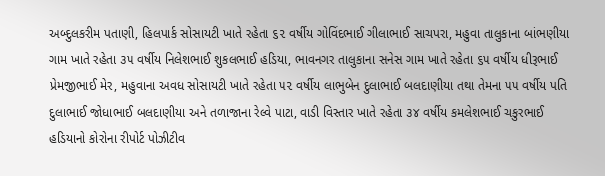અબ્દુલકરીમ પતાણી, હિલપાર્ક સોસાયટી ખાતે રહેતા ૬૨ વર્ષીય ગોવિંદભાઈ ગીલાભાઈ સાચપરા, મહુવા તાલુકાના બાંભણીયા ગામ ખાતે રહેતા ૩૫ વર્ષીય નિલેશભાઈ શુકલભાઈ હડિયા, ભાવનગર તાલુકાના સનેસ ગામ ખાતે રહેતા ૬૫ વર્ષીય ધીરૂભાઈ પ્રેમજીભાઈ મેર, મહુવાના અવધ સોસાયટી ખાતે રહેતા ૫૨ વર્ષીય લાભુબેન દુલાભાઈ બલદાણીયા તથા તેમના ૫૫ વર્ષીય પતિ દુલાભાઈ જોધાભાઈ બલદાણીયા અને તળાજાના રેલ્વે પાટા, વાડી વિસ્તાર ખાતે રહેતા ૩૪ વર્ષીય કમલેશભાઈ ચકુરભાઈ હડિયાનો કોરોના રીપોર્ટ પોઝીટીવ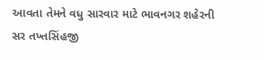આવતા તેમને વધુ સારવાર માટે ભાવનગર શહેરની સર તખ્તસિંહજી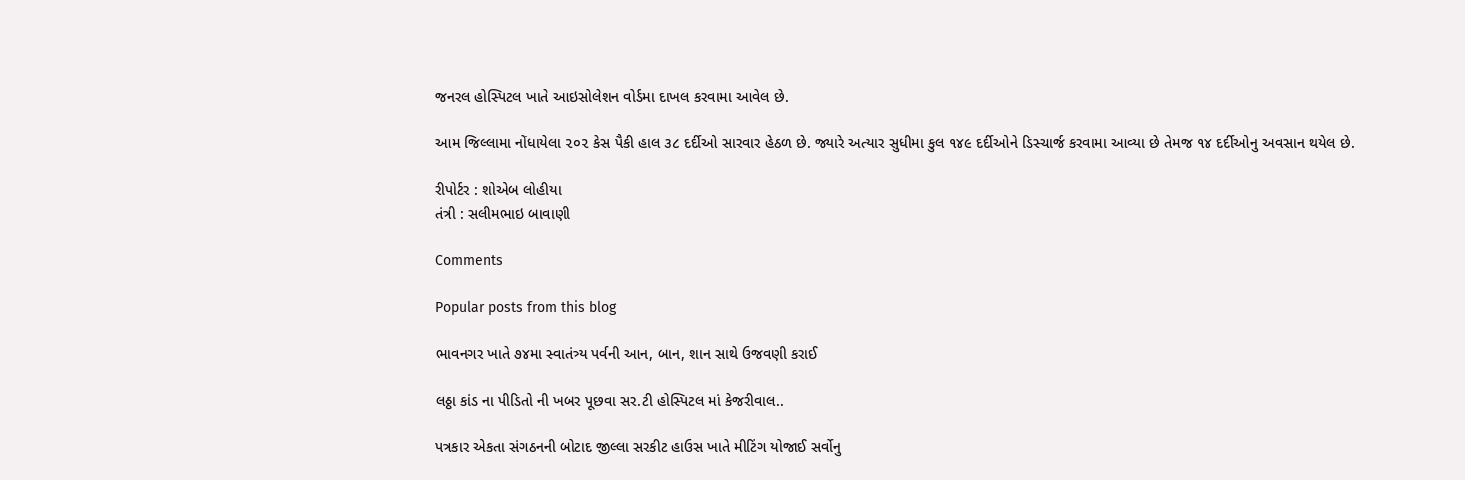જનરલ હોસ્પિટલ ખાતે આઇસોલેશન વોર્ડમા દાખલ કરવામા આવેલ છે.

આમ જિલ્લામા નોંધાયેલા ૨૦૨ કેસ પૈકી હાલ ૩૮ દર્દીઓ સારવાર હેઠળ છે. જ્યારે અત્યાર સુધીમા કુલ ૧૪૯ દર્દીઓને ડિસ્ચાર્જ કરવામા આવ્યા છે તેમજ ૧૪ દર્દીઓનુ અવસાન થયેલ છે.

રીપોર્ટર : શોએબ લોહીયા
તંત્રી : સલીમભાઇ બાવાણી

Comments

Popular posts from this blog

ભાવનગર ખાતે ૭૪મા સ્વાતંત્ર્ય પર્વની આન, બાન, શાન સાથે ઉજવણી કરાઈ

લઠ્ઠા કાંડ ના પીડિતો ની ખબર પૂછવા સર.ટી હોસ્પિટલ માં કેજરીવાલ..

પત્રકાર એકતા સંગઠનની બોટાદ જીલ્લા સરકીટ હાઉસ ખાતે મીટિંગ યોજાઈ સર્વોનુ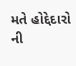મતે હોદ્દેદારો ની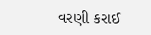વરણી કરાઈ